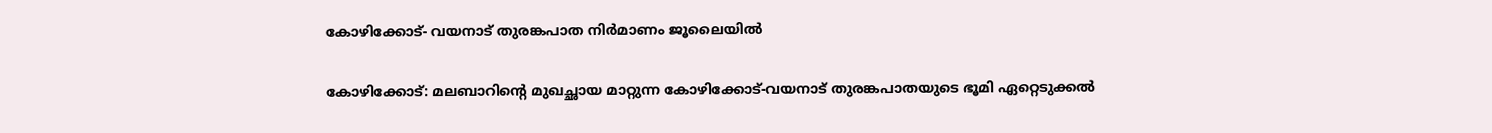കോഴിക്കോട്- വയനാട് തുരങ്കപാത നിർമാണം ജൂലൈയിൽ

കോഴിക്കോട്‌: മലബാറിന്‍റെ മുഖച്ഛായ മാറ്റുന്ന കോഴിക്കോട്-വയനാട് തുരങ്കപാതയുടെ ഭൂമി ഏറ്റെടുക്കല്‍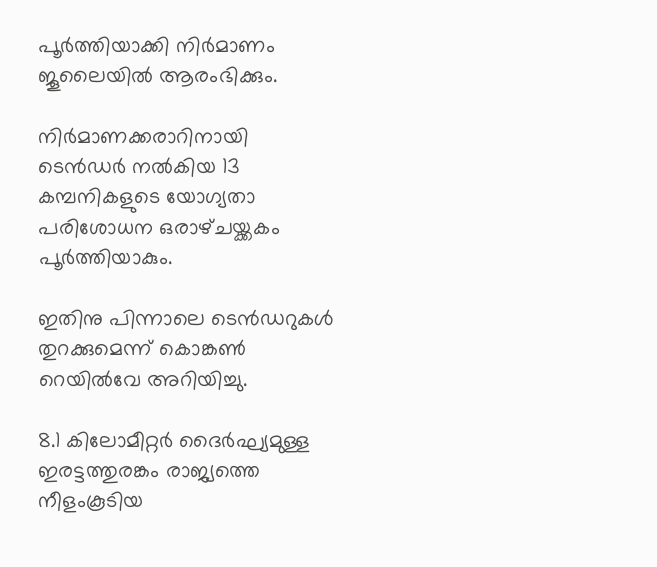പൂർത്തിയാക്കി നിർമാണം ജൂലൈയില്‍ ആരംഭിക്കും.

നിർമാണക്കരാറിനായി ടെൻഡർ നല്‍കിയ 13 കമ്പനികളുടെ യോഗ്യതാ പരിശോധന ഒരാഴ്‌ചയ്ക്കകം പൂർത്തിയാകും.

ഇതിനു പിന്നാലെ ടെൻഡറുകള്‍ തുറക്കുമെന്ന്‌ കൊങ്കണ്‍ റെയില്‍വേ അറിയിച്ചു.

8.1 കിലോമീറ്റർ ദൈർഘ്യമുള്ള ഇരട്ടത്തുരങ്കം രാജ്യത്തെ നീളംകൂടിയ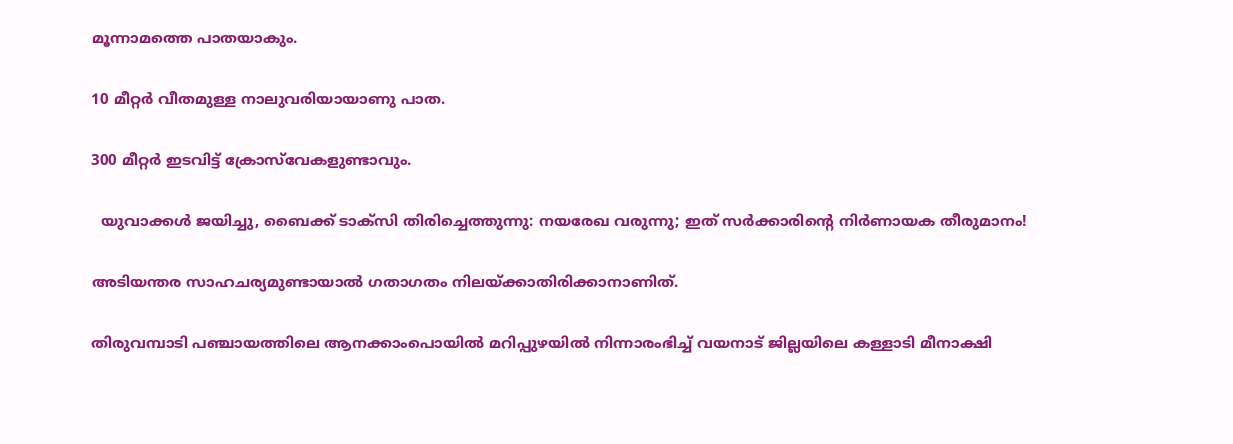മൂന്നാമത്തെ പാതയാകും.

10 മീറ്റർ വീതമുള്ള നാലുവരിയായാണു പാത.

300 മീറ്റർ ഇടവിട്ട്‌ ക്രോസ്‌വേകളുണ്ടാവും.

  യുവാക്കള്‍ ജയിച്ചു, ബൈക്ക് ടാക്സി തിരിച്ചെത്തുന്നു: നയരേഖ വരുന്നു; ഇത് സര്‍ക്കാരിന്റെ നിര്‍ണായക തീരുമാനം!

അടിയന്തര സാഹചര്യമുണ്ടായാല്‍ ഗതാഗതം നിലയ്‌ക്കാതിരിക്കാനാണിത്‌.

തിരുവമ്പാടി പഞ്ചായത്തിലെ ആനക്കാംപൊയില്‍ മറിപ്പുഴയില്‍ നിന്നാരംഭിച്ച്‌ വയനാട് ജില്ലയിലെ കള്ളാടി മീനാക്ഷി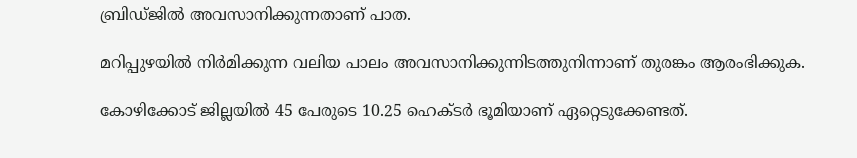ബ്രിഡ്ജില്‍ അവസാനിക്കുന്നതാണ് പാത.

മറിപ്പുഴയില്‍ നിർമിക്കുന്ന വലിയ പാലം അവസാനിക്കുന്നിടത്തുനിന്നാണ് തുരങ്കം ആരംഭിക്കുക.

കോഴിക്കോട്‌ ജില്ലയില്‍ 45 പേരുടെ 10.25 ഹെക്ടർ ഭൂമിയാണ് ഏറ്റെടുക്കേണ്ടത്‌.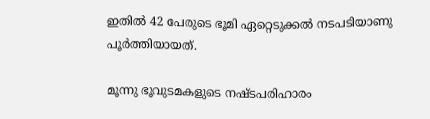ഇതില്‍ 42 പേരുടെ ഭൂമി ഏറ്റെടുക്കല്‍ നടപടിയാണു പൂർത്തിയായത്‌.

മൂന്നു ഭൂവുടമകളുടെ നഷ്ടപരിഹാരം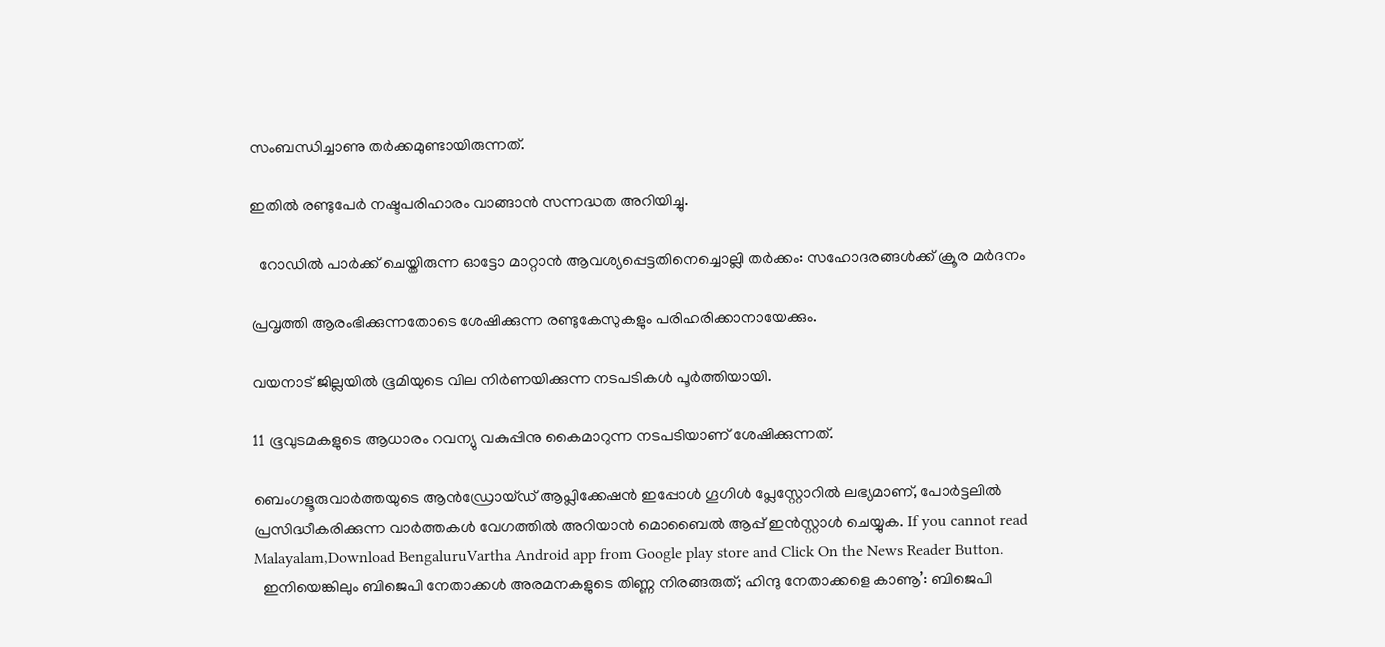സംബന്ധിച്ചാണു തർക്കമുണ്ടായിരുന്നത്‌.

ഇതില്‍ രണ്ടുപേർ നഷ്ടപരിഹാരം വാങ്ങാൻ സന്നദ്ധത അറിയിച്ചു.

  റോഡിൽ പാർക്ക് ചെയ്തിരുന്ന ഓട്ടോ മാറ്റാൻ ആവശ്യപ്പെട്ടതിനെച്ചൊല്ലി തർക്കം: സഹോദരങ്ങൾക്ക് ക്രൂര മർദനം

പ്രവൃത്തി ആരംഭിക്കുന്നതോടെ ശേഷിക്കുന്ന രണ്ടുകേസുകളും പരിഹരിക്കാനായേക്കും.

വയനാട്‌ ജില്ലയില്‍ ഭൂമിയുടെ വില നിർണയിക്കുന്ന നടപടികള്‍ പൂർത്തിയായി.

11 ഭൂവുടമകളുടെ ആധാരം റവന്യു വകുപ്പിനു കൈമാറുന്ന നടപടിയാണ് ശേഷിക്കുന്നത്‌.

ബെംഗളൂരുവാർത്തയുടെ ആൻഡ്രോയ്ഡ് ആപ്ലിക്കേഷൻ ഇപ്പോൾ ഗൂഗിൾ പ്ലേസ്റ്റോറിൽ ലഭ്യമാണ്, പോർട്ടലിൽ പ്രസിദ്ധീകരിക്കുന്ന വാർത്തകൾ വേഗത്തിൽ അറിയാൻ മൊബൈൽ ആപ്പ് ഇൻസ്റ്റാൾ ചെയ്യുക. If you cannot read Malayalam,Download BengaluruVartha Android app from Google play store and Click On the News Reader Button.
  ഇനിയെങ്കിലും ബിജെപി നേതാക്കൾ അരമനകളുടെ തിണ്ണ നിരങ്ങരുത്; ഹിന്ദു നേതാക്കളെ കാണൂ’: ബിജെപി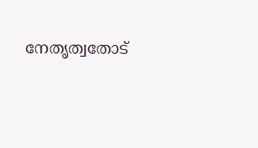നേതൃത്വതോട്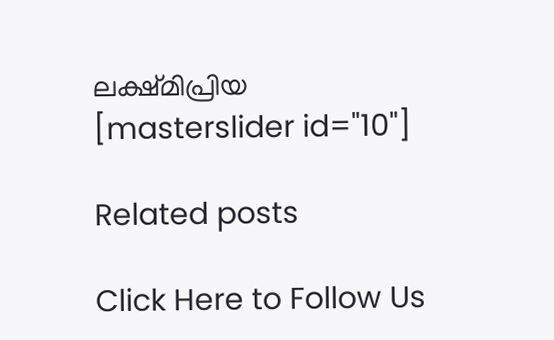ലക്ഷ്മിപ്രിയ
[masterslider id="10"]

Related posts

Click Here to Follow Us